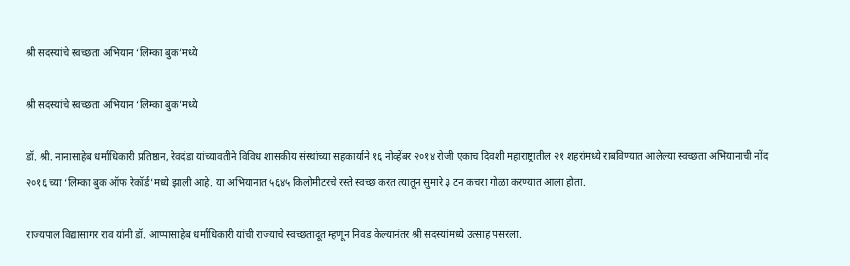श्री सदस्यांचे स्वच्छता अभियान ‘लिम्का बुक’मध्ये

श्री सदस्यांचे स्वच्छता अभियान ‘लिम्का बुक’मध्ये

डॉ. श्री. नानासाहेब धर्माधिकारी प्रतिष्ठान, रेवदंडा यांच्यावतीने विविध शासकीय संस्थांच्या सहकार्याने १६ नोव्हेंबर २०१४ रोजी एकाच दिवशी महाराष्ट्रातील २१ शहरांमध्ये राबविण्यात आलेल्या स्वच्छता अभियानाची नोंद २०१६ च्या ‘लिम्का बुक ऑफ रेकॉर्ड’मध्ये झाली आहे. या अभियानात ५६४५ किलोमीटरचे रस्ते स्वच्छ करत त्यातून सुमारे ३ टन कचरा गोळा करण्यात आला होता.

राज्यपाल विद्यासागर राव यांनी डॉ. आप्पासाहेब धर्माधिकारी यांची राज्याचे स्वच्छतादूत म्हणून निवड केल्यानंतर श्री सदस्यांमध्ये उत्साह पसरला.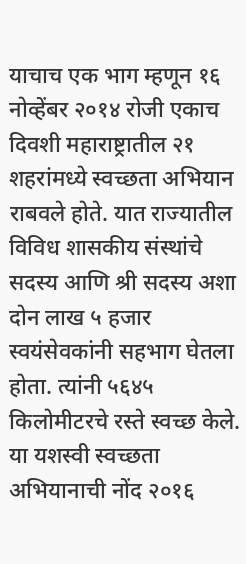याचाच एक भाग म्हणून १६ नोव्हेंबर २०१४ रोजी एकाच दिवशी महाराष्ट्रातील २१ शहरांमध्ये स्वच्छता अभियान राबवले होते. यात राज्यातील विविध शासकीय संस्थांचे सदस्य आणि श्री सदस्य अशा दोन लाख ५ हजार स्वयंसेवकांनी सहभाग घेतला होता. त्यांनी ५६४५ किलोमीटरचे रस्ते स्वच्छ केले. या यशस्वी स्वच्छता अभियानाची नोंद २०१६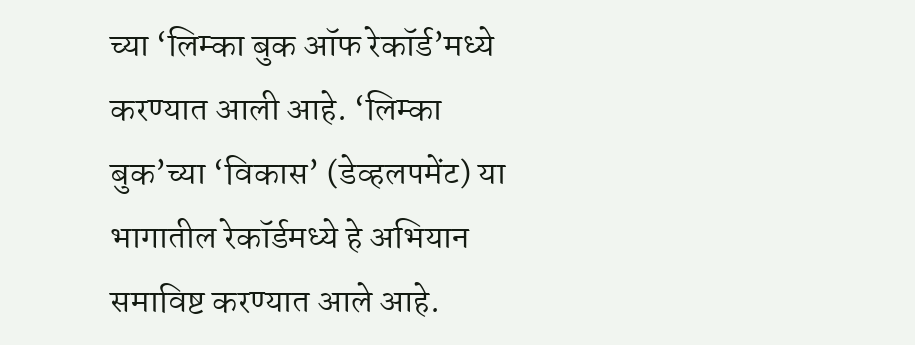च्या ‘लिम्का बुक ऑफ रेकॉर्ड’मध्ये करण्यात आली आहे. ‘लिम्का बुक’च्या ‘विकास’ (डेव्हलपमेंट) या भागातील रेकॉर्डमध्ये हे अभियान समाविष्ट करण्यात आले आहे.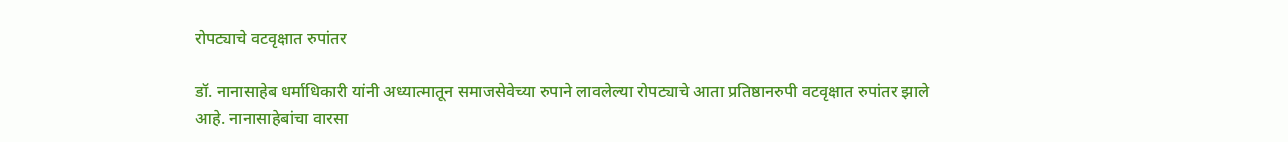रोपट्याचे वटवृक्षात रुपांतर

डॉ. नानासाहेब धर्माधिकारी यांनी अध्यात्मातून समाजसेवेच्या रुपाने लावलेल्या रोपट्याचे आता प्रतिष्ठानरुपी वटवृक्षात रुपांतर झाले आहे. नानासाहेबांचा वारसा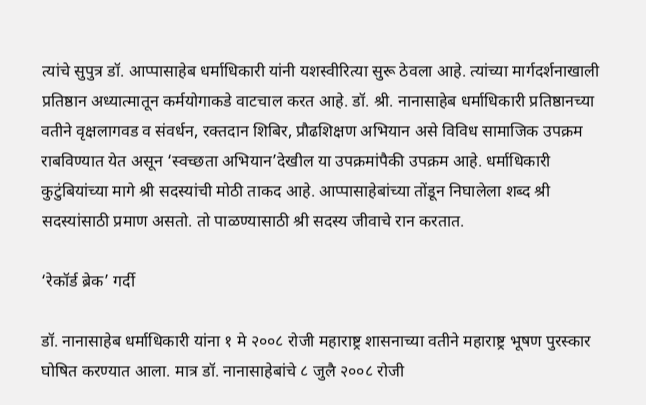त्यांचे सुपुत्र डॉ. आप्पासाहेब धर्माधिकारी यांनी यशस्वीरित्या सुरू ठेवला आहे. त्यांच्या मार्गदर्शनाखाली प्रतिष्ठान अध्यात्मातून कर्मयोगाकडे वाटचाल करत आहे. डॉ. श्री. नानासाहेब धर्माधिकारी प्रतिष्ठानच्या वतीने वृक्षलागवड व संवर्धन, रक्तदान शिबिर, प्रौढशिक्षण अभियान असे विविध सामाजिक उपक्रम राबविण्यात येत असून ‘स्वच्छता अभियान’देखील या उपक्रमांपैकी उपक्रम आहे. धर्माधिकारी कुटुंबियांच्या मागे श्री सदस्यांची मोठी ताकद आहे. आप्पासाहेबांच्या तोंडून निघालेला शब्द श्री सदस्यांसाठी प्रमाण असतो. तो पाळण्यासाठी श्री सदस्य जीवाचे रान करतात.

‘रेकॉर्ड ब्रेक’ गर्दी

डॉ. नानासाहेब धर्माधिकारी यांना १ मे २००८ रोजी महाराष्ट्र शासनाच्या वतीने महाराष्ट्र भूषण पुरस्कार घोषित करण्यात आला. मात्र डॉ. नानासाहेबांचे ८ जुलै २००८ रोजी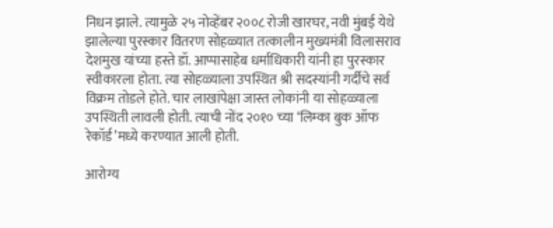निधन झाले. त्यामुळे २५ नोव्हेंबर २००८ रोजी खारघर, नवी मुंबई येथे झालेल्या पुरस्कार वितरण सोहळ्यात तत्कालीन मुख्यमंत्री विलासराव देशमुख यांच्या हस्ते डॉ. आप्पासाहेब धर्माधिकारी यांनी हा पुरस्कार स्वीकारला होता. त्या सोहळ्याला उपस्थित श्री सदस्यांनी गर्दीचे सर्व विक्रम तोडले होते. चार लाखांपेक्षा जास्त लोकांनी या सोहळ्याला उपस्थिती लावली होती. त्याची नोंद २०१० च्या ‘लिम्का बुक ऑफ रेकॉर्ड’मध्ये करण्यात आली होती.

आरोग्य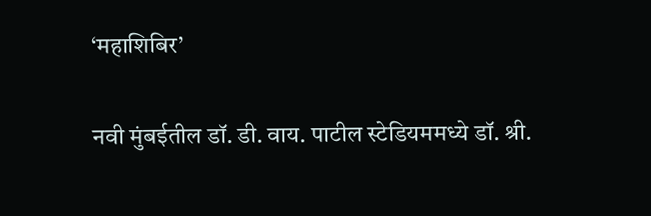‘महाशिबिर’

नवी मुंबईतील डॉ. डी. वाय. पाटील स्टेडियममध्ये डॉ. श्री.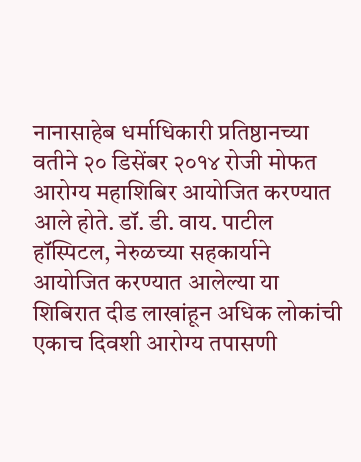नानासाहेब धर्माधिकारी प्रतिष्ठानच्या वतीने २० डिसेंबर २०१४ रोजी मोफत आरोग्य महाशिबिर आयोजित करण्यात आले होते. डॉ. डी. वाय. पाटील हॉस्पिटल, नेरुळच्या सहकार्याने आयोजित करण्यात आलेल्या या शिबिरात दीड लाखांहून अधिक लोकांची एकाच दिवशी आरोग्य तपासणी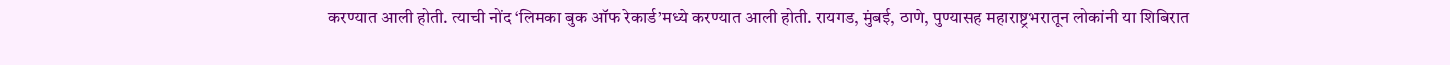करण्यात आली होती. त्याची नोंद ‘लिमका बुक ऑफ रेकार्ड’मध्ये करण्यात आली होती. रायगड, मुंबई, ठाणे, पुण्यासह महाराष्ट्रभरातून लोकांनी या शिबिरात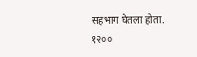सहभाग घेतला होता. १२००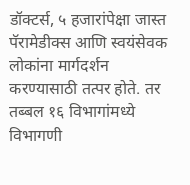डॉक्टर्स, ५ हजारांपेक्षा जास्त पॅरामेडीक्स आणि स्वयंसेवक लोकांना मार्गदर्शन करण्यासाठी तत्पर होते. तर तब्बल १६ विभागांमध्ये विभागणी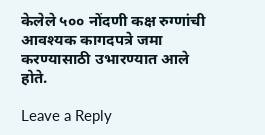केलेले ५०० नोंदणी कक्ष रुग्णांची आवश्यक कागदपत्रे जमा करण्यासाठी उभारण्यात आले होते.

Leave a Reply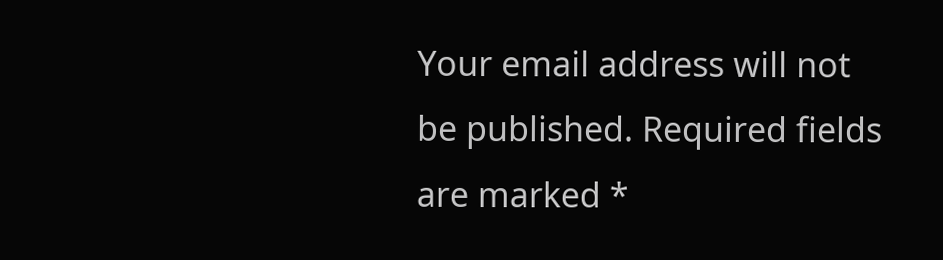Your email address will not be published. Required fields are marked *